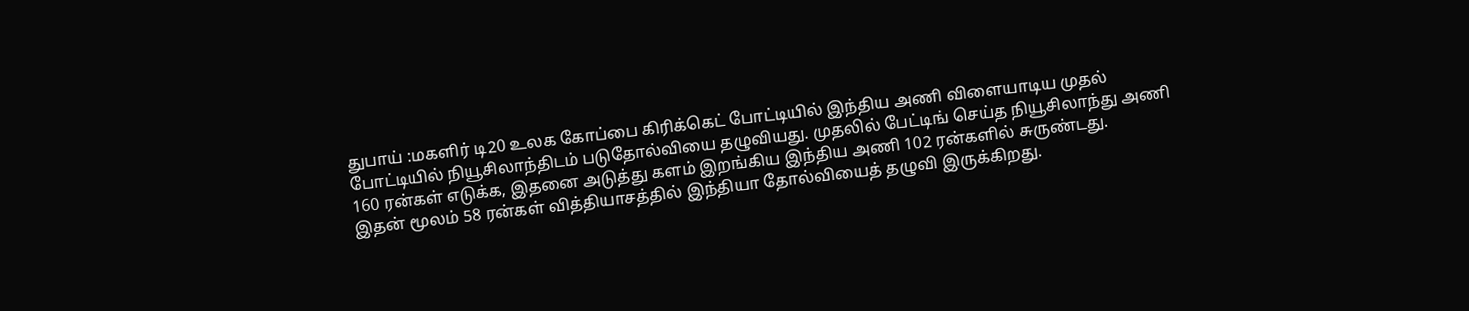துபாய் :மகளிர் டி20 உலக கோப்பை கிரிக்கெட் போட்டியில் இந்திய அணி விளையாடிய முதல் போட்டியில் நியூசிலாந்திடம் படுதோல்வியை தழுவியது. முதலில் பேட்டிங் செய்த நியூசிலாந்து அணி 160 ரன்கள் எடுக்க, இதனை அடுத்து களம் இறங்கிய இந்திய அணி 102 ரன்களில் சுருண்டது.
இதன் மூலம் 58 ரன்கள் வித்தியாசத்தில் இந்தியா தோல்வியைத் தழுவி இருக்கிறது.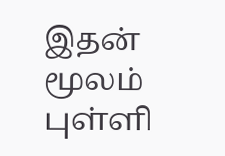இதன் மூலம் புள்ளி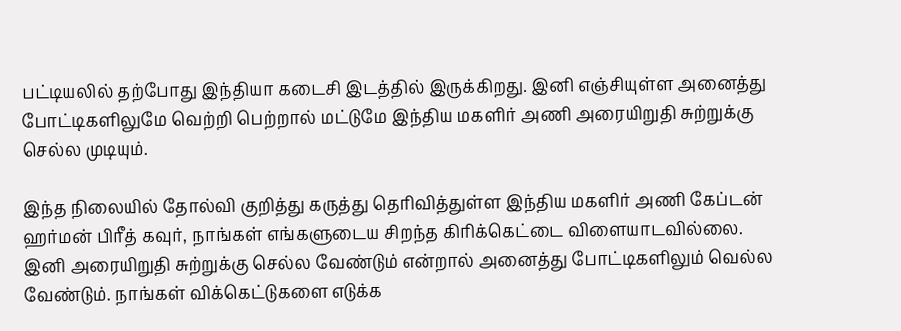பட்டியலில் தற்போது இந்தியா கடைசி இடத்தில் இருக்கிறது. இனி எஞ்சியுள்ள அனைத்து போட்டிகளிலுமே வெற்றி பெற்றால் மட்டுமே இந்திய மகளிர் அணி அரையிறுதி சுற்றுக்கு செல்ல முடியும்.

இந்த நிலையில் தோல்வி குறித்து கருத்து தெரிவித்துள்ள இந்திய மகளிர் அணி கேப்டன் ஹர்மன் பிரீத் கவுர், நாங்கள் எங்களுடைய சிறந்த கிரிக்கெட்டை விளையாடவில்லை. இனி அரையிறுதி சுற்றுக்கு செல்ல வேண்டும் என்றால் அனைத்து போட்டிகளிலும் வெல்ல வேண்டும். நாங்கள் விக்கெட்டுகளை எடுக்க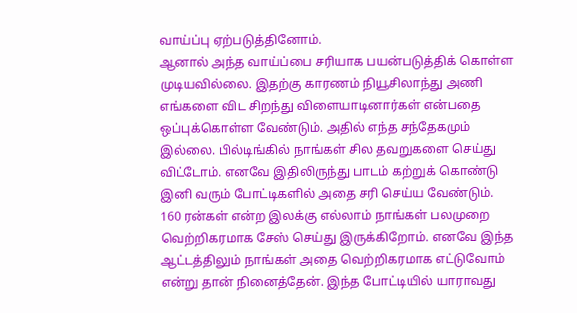வாய்ப்பு ஏற்படுத்தினோம்.
ஆனால் அந்த வாய்ப்பை சரியாக பயன்படுத்திக் கொள்ள முடியவில்லை. இதற்கு காரணம் நியூசிலாந்து அணி எங்களை விட சிறந்து விளையாடினார்கள் என்பதை ஒப்புக்கொள்ள வேண்டும். அதில் எந்த சந்தேகமும் இல்லை. பில்டிங்கில் நாங்கள் சில தவறுகளை செய்து விட்டோம். எனவே இதிலிருந்து பாடம் கற்றுக் கொண்டு இனி வரும் போட்டிகளில் அதை சரி செய்ய வேண்டும்.
160 ரன்கள் என்ற இலக்கு எல்லாம் நாங்கள் பலமுறை வெற்றிகரமாக சேஸ் செய்து இருக்கிறோம். எனவே இந்த ஆட்டத்திலும் நாங்கள் அதை வெற்றிகரமாக எட்டுவோம் என்று தான் நினைத்தேன். இந்த போட்டியில் யாராவது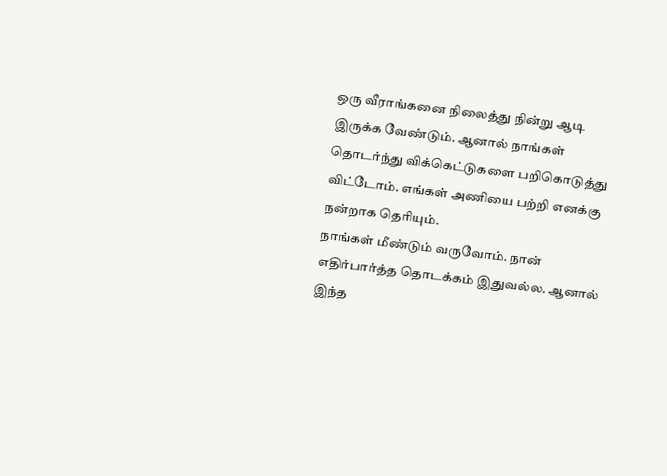ஒரு வீராங்கனை நிலைத்து நின்று ஆடி இருக்க வேண்டும். ஆனால் நாங்கள் தொடர்ந்து விக்கெட்டுகளை பறிகொடுத்து விட்டோம். எங்கள் அணியை பற்றி எனக்கு நன்றாக தெரியும்.
நாங்கள் மீண்டும் வருவோம். நான் எதிர்பார்த்த தொடக்கம் இதுவல்ல. ஆனால் இந்த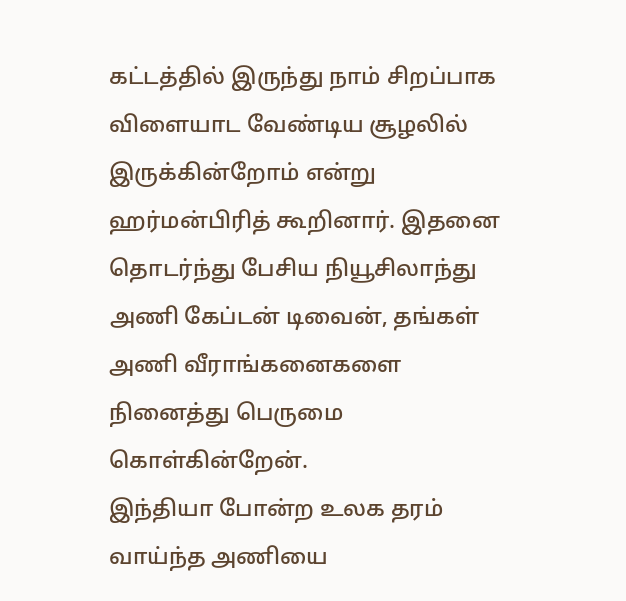கட்டத்தில் இருந்து நாம் சிறப்பாக விளையாட வேண்டிய சூழலில் இருக்கின்றோம் என்று ஹர்மன்பிரித் கூறினார். இதனை தொடர்ந்து பேசிய நியூசிலாந்து அணி கேப்டன் டிவைன், தங்கள் அணி வீராங்கனைகளை நினைத்து பெருமை கொள்கின்றேன்.
இந்தியா போன்ற உலக தரம் வாய்ந்த அணியை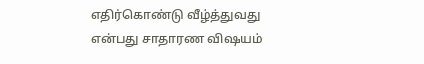எதிர்கொண்டு வீழ்த்துவது என்பது சாதாரண விஷயம்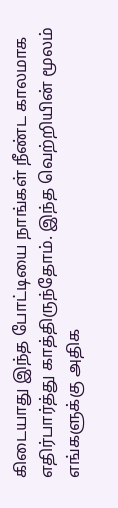கிடையாது இந்த போட்டியை நாங்கள் நீண்ட காலமாக எதிர்பார்த்து காத்திருந்தோம். இந்த வெற்றியின் மூலம் எங்களுக்கு அதிக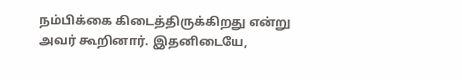நம்பிக்கை கிடைத்திருக்கிறது என்று அவர் கூறினார். இதனிடையே,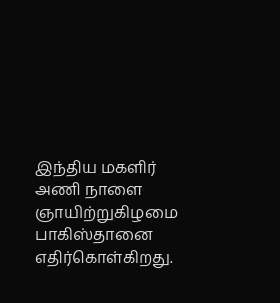இந்திய மகளிர் அணி நாளை ஞாயிற்றுகிழமை பாகிஸ்தானை எதிர்கொள்கிறது.